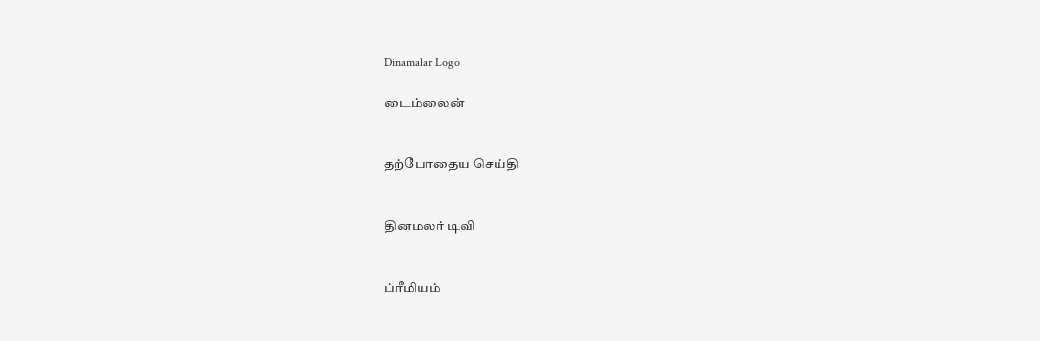Dinamalar Logo

டைம்லைன்


தற்போதைய செய்தி


தினமலர் டிவி


ப்ரீமியம்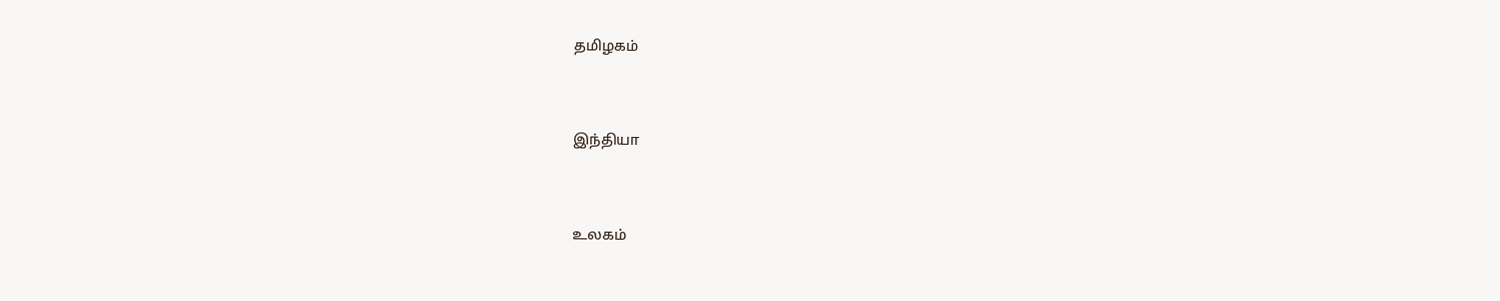தமிழகம்


இந்தியா


உலகம்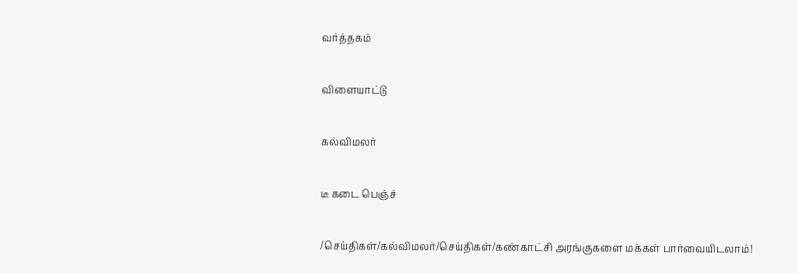வர்த்தகம்


விளையாட்டு


கல்விமலர்


டீ கடை பெஞ்ச்


/செய்திகள்/கல்விமலர்/செய்திகள்/கண்காட்சி அரங்குகளை மக்கள் பார்வையிடலாம்!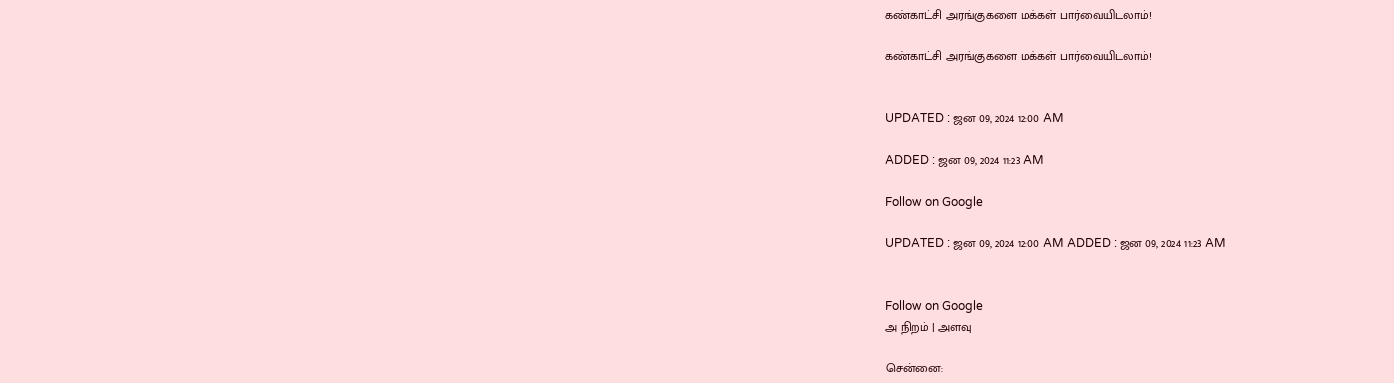கண்காட்சி அரங்குகளை மக்கள் பார்வையிடலாம்!

கண்காட்சி அரங்குகளை மக்கள் பார்வையிடலாம்!


UPDATED : ஜன 09, 2024 12:00 AM

ADDED : ஜன 09, 2024 11:23 AM

Follow on Google

UPDATED : ஜன 09, 2024 12:00 AM ADDED : ஜன 09, 2024 11:23 AM


Follow on Google
அ நிறம் | அளவு

சென்னை: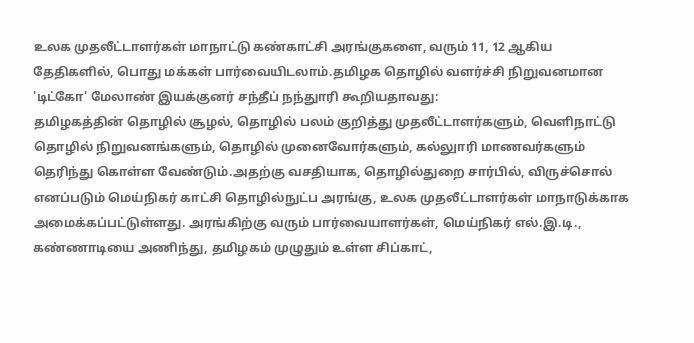உலக முதலீட்டாளர்கள் மாநாட்டு கண்காட்சி அரங்குகளை, வரும் 11, 12 ஆகிய தேதிகளில், பொது மக்கள் பார்வையிடலாம்.தமிழக தொழில் வளர்ச்சி நிறுவனமான 'டிட்கோ' மேலாண் இயக்குனர் சந்தீப் நந்துாரி கூறியதாவது:
தமிழகத்தின் தொழில் சூழல், தொழில் பலம் குறித்து முதலீட்டாளர்களும், வெளிநாட்டு தொழில் நிறுவனங்களும், தொழில் முனைவோர்களும், கல்லுாரி மாணவர்களும் தெரிந்து கொள்ள வேண்டும்.அதற்கு வசதியாக, தொழில்துறை சார்பில், விருச்சொல் எனப்படும் மெய்நிகர் காட்சி தொழில்நுட்ப அரங்கு, உலக முதலீட்டாளர்கள் மாநாடுக்காக அமைக்கப்பட்டுள்ளது. அரங்கிற்கு வரும் பார்வையாளர்கள், மெய்நிகர் எல்.இ.டி., கண்ணாடியை அணிந்து, தமிழகம் முழுதும் உள்ள சிப்காட்,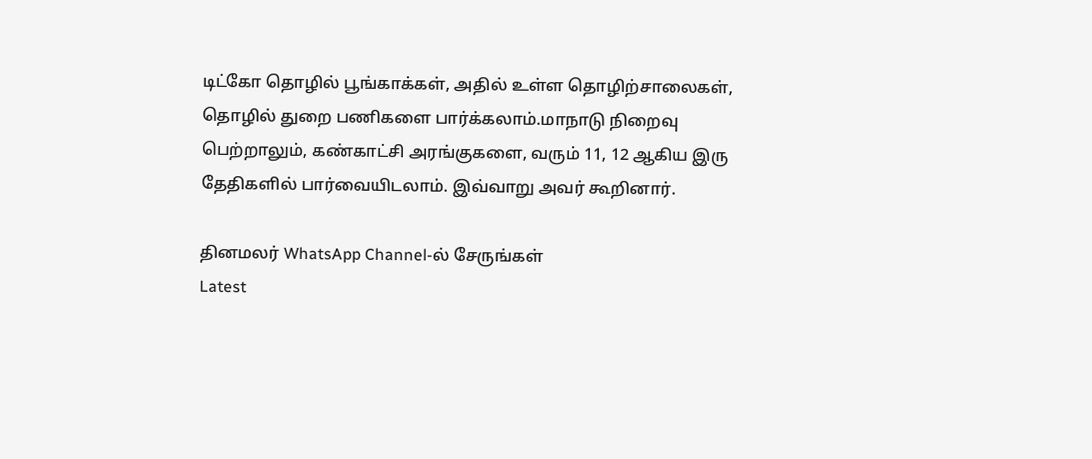டிட்கோ தொழில் பூங்காக்கள், அதில் உள்ள தொழிற்சாலைகள், தொழில் துறை பணிகளை பார்க்கலாம்.மாநாடு நிறைவு பெற்றாலும், கண்காட்சி அரங்குகளை, வரும் 11, 12 ஆகிய இரு தேதிகளில் பார்வையிடலாம். இவ்வாறு அவர் கூறினார்.

தினமலர் WhatsApp Channel-ல் சேருங்கள்
Latest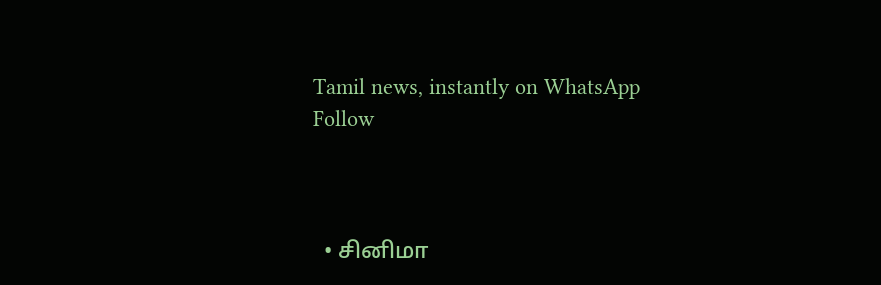Tamil news, instantly on WhatsApp
Follow



  • சினிமா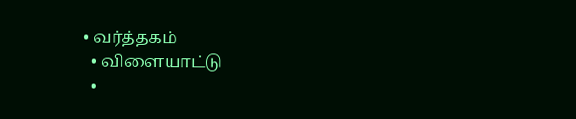• வர்த்தகம்
  • விளையாட்டு
  •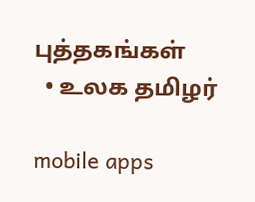புத்தகங்கள்
  • உலக தமிழர்

mobile apps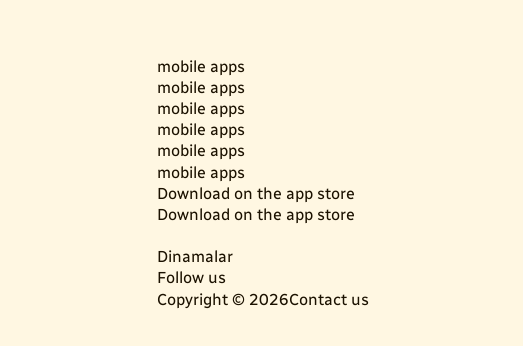mobile apps
mobile apps
mobile apps
mobile apps
mobile apps
mobile apps
Download on the app store
Download on the app store

Dinamalar
Follow us
Copyright © 2026Contact us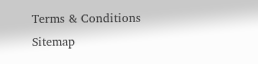Terms & Conditions
Sitemap